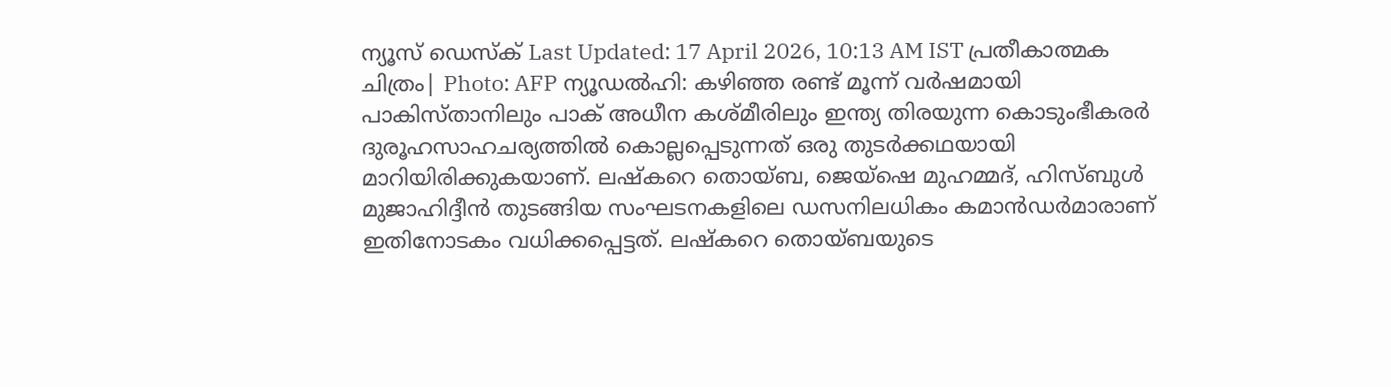ന്യൂസ് ഡെസ്ക് Last Updated: 17 April 2026, 10:13 AM IST പ്രതീകാത്മക ചിത്രം| Photo: AFP ന്യൂഡൽഹി: കഴിഞ്ഞ രണ്ട് മൂന്ന് വർഷമായി പാകിസ്താനിലും പാക് അധീന കശ്മീരിലും ഇന്ത്യ തിരയുന്ന കൊടുംഭീകരർ ദുരൂഹസാഹചര്യത്തിൽ കൊല്ലപ്പെടുന്നത് ഒരു തുടർക്കഥയായി മാറിയിരിക്കുകയാണ്. ലഷ്കറെ തൊയ്ബ, ജെയ്ഷെ മുഹമ്മദ്, ഹിസ്ബുൾ മുജാഹിദ്ദീൻ തുടങ്ങിയ സംഘടനകളിലെ ഡസനിലധികം കമാൻഡർമാരാണ് ഇതിനോടകം വധിക്കപ്പെട്ടത്. ലഷ്കറെ തൊയ്ബയുടെ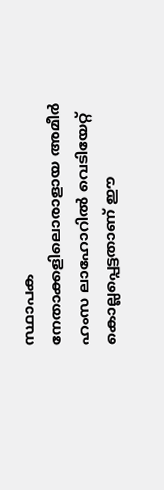സ്ഥാപക നേതാക്കളിലൊരാളായ അമീർ ഹംസ ലാഹോറിൽ വെടിയേറ്റ് കൊല്ലപ്പെട്ടതാണ് ഈ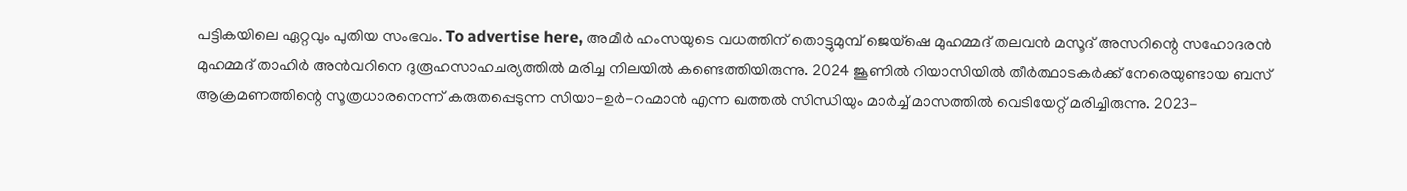പട്ടികയിലെ ഏറ്റവും പുതിയ സംഭവം. To advertise here, അമീർ ഹംസയുടെ വധത്തിന് തൊട്ടുമുമ്പ് ജെയ്ഷെ മുഹമ്മദ് തലവൻ മസൂദ് അസറിന്റെ സഹോദരൻ മുഹമ്മദ് താഹിർ അൻവറിനെ ദുരൂഹസാഹചര്യത്തിൽ മരിച്ച നിലയിൽ കണ്ടെത്തിയിരുന്നു. 2024 ജൂണിൽ റിയാസിയിൽ തീർത്ഥാടകർക്ക് നേരെയുണ്ടായ ബസ് ആക്രമണത്തിന്റെ സൂത്രധാരനെന്ന് കരുതപ്പെടുന്ന സിയാ-ഉർ-റഹ്മാൻ എന്ന ഖത്തൽ സിന്ധിയും മാർച്ച് മാസത്തിൽ വെടിയേറ്റ് മരിച്ചിരുന്നു. 2023-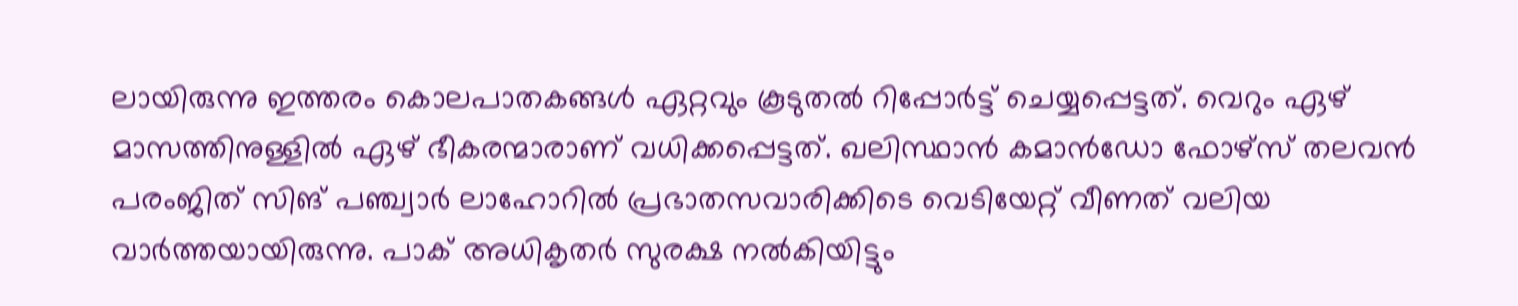ലായിരുന്നു ഇത്തരം കൊലപാതകങ്ങൾ ഏറ്റവും കൂടുതൽ റിപ്പോർട്ട് ചെയ്യപ്പെട്ടത്. വെറും ഏഴ് മാസത്തിനുള്ളിൽ ഏഴ് ഭീകരന്മാരാണ് വധിക്കപ്പെട്ടത്. ഖലിസ്ഥാൻ കമാൻഡോ ഫോഴ്സ് തലവൻ പരംജിത് സിങ് പഞ്ച്വാർ ലാഹോറിൽ പ്രഭാതസവാരിക്കിടെ വെടിയേറ്റ് വീണത് വലിയ വാർത്തയായിരുന്നു. പാക് അധികൃതർ സുരക്ഷ നൽകിയിട്ടും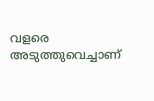വളരെ അടുത്തുവെച്ചാണ്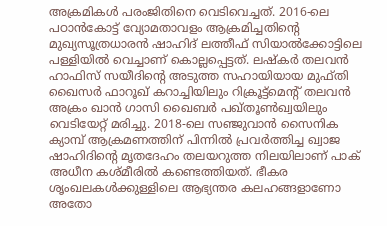അക്രമികൾ പരംജിതിനെ വെടിവെച്ചത്. 2016-ലെ പഠാൻകോട്ട് വ്യോമതാവളം ആക്രമിച്ചതിന്റെ മുഖ്യസൂത്രധാരൻ ഷാഹിദ് ലത്തീഫ് സിയാൽക്കോട്ടിലെ പള്ളിയിൽ വെച്ചാണ് കൊല്ലപ്പെട്ടത്. ലഷ്കർ തലവൻ ഹാഫിസ് സയീദിന്റെ അടുത്ത സഹായിയായ മുഫ്തി ഖൈസർ ഫാറൂഖ് കറാച്ചിയിലും റിക്രൂട്ട്മെന്റ് തലവൻ അക്രം ഖാൻ ഗാസി ഖൈബർ പഖ്തൂൺഖ്വയിലും വെടിയേറ്റ് മരിച്ചു. 2018-ലെ സഞ്ജുവാൻ സൈനിക ക്യാമ്പ് ആക്രമണത്തിന് പിന്നിൽ പ്രവർത്തിച്ച ഖ്വാജ ഷാഹിദിന്റെ മൃതദേഹം തലയറുത്ത നിലയിലാണ് പാക് അധീന കശ്മീരിൽ കണ്ടെത്തിയത്. ഭീകര ശൃംഖലകൾക്കുള്ളിലെ ആഭ്യന്തര കലഹങ്ങളാണോ അതോ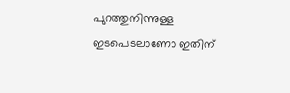പുറത്തുനിന്നുള്ള ഇടപെടലാണോ ഇതിന്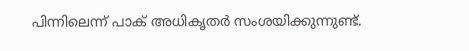പിന്നിലെന്ന് പാക് അധികൃതർ സംശയിക്കുന്നുണ്ട്.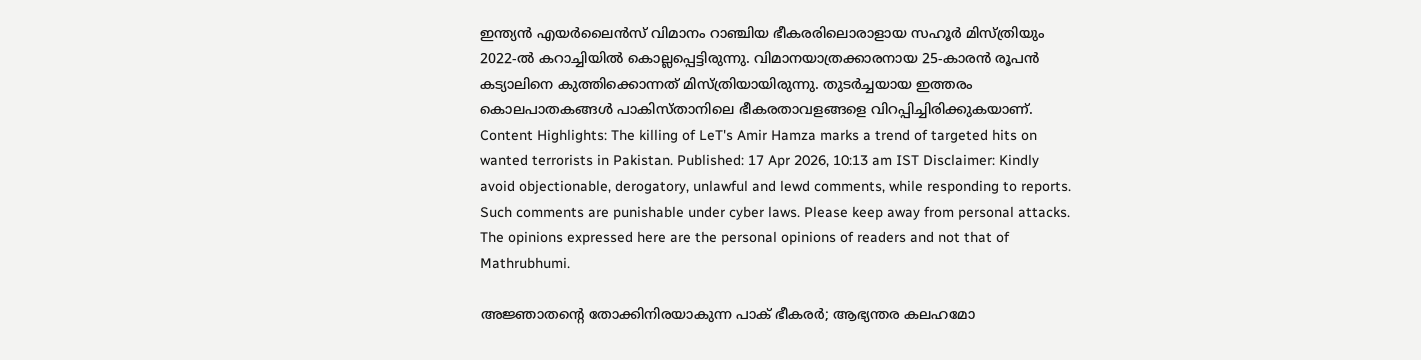ഇന്ത്യൻ എയർലൈൻസ് വിമാനം റാഞ്ചിയ ഭീകരരിലൊരാളായ സഹൂർ മിസ്ത്രിയും 2022-ൽ കറാച്ചിയിൽ കൊല്ലപ്പെട്ടിരുന്നു. വിമാനയാത്രക്കാരനായ 25-കാരൻ രൂപൻ കട്യാലിനെ കുത്തിക്കൊന്നത് മിസ്ത്രിയായിരുന്നു. തുടർച്ചയായ ഇത്തരം കൊലപാതകങ്ങൾ പാകിസ്താനിലെ ഭീകരതാവളങ്ങളെ വിറപ്പിച്ചിരിക്കുകയാണ്. Content Highlights: The killing of LeT's Amir Hamza marks a trend of targeted hits on wanted terrorists in Pakistan. Published: 17 Apr 2026, 10:13 am IST Disclaimer: Kindly avoid objectionable, derogatory, unlawful and lewd comments, while responding to reports. Such comments are punishable under cyber laws. Please keep away from personal attacks. The opinions expressed here are the personal opinions of readers and not that of Mathrubhumi.

അജ്ഞാതന്റെ തോക്കിനിരയാകുന്ന പാക് ഭീകരർ; ആഭ്യന്തര കലഹമോ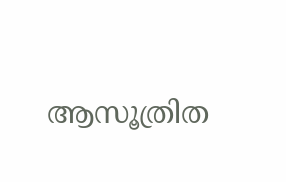ആസൂത്രിത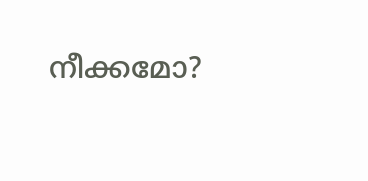നീക്കമോ?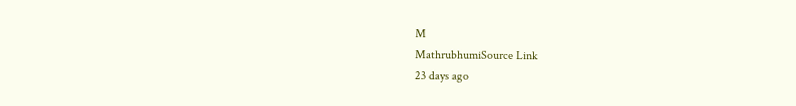M
MathrubhumiSource Link
23 days ago